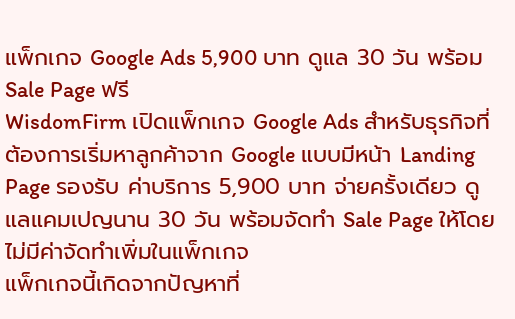แพ็กเกจ Google Ads 5,900 บาท ดูแล 30 วัน พร้อม Sale Page ฟรี
WisdomFirm เปิดแพ็กเกจ Google Ads สำหรับธุรกิจที่ต้องการเริ่มหาลูกค้าจาก Google แบบมีหน้า Landing Page รองรับ ค่าบริการ 5,900 บาท จ่ายครั้งเดียว ดูแลแคมเปญนาน 30 วัน พร้อมจัดทำ Sale Page ให้โดยไม่มีค่าจัดทำเพิ่มในแพ็กเกจ
แพ็กเกจนี้เกิดจากปัญหาที่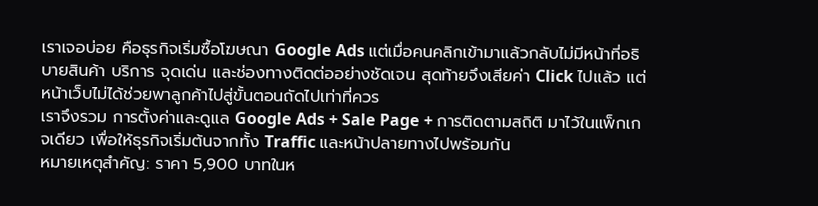เราเจอบ่อย คือธุรกิจเริ่มซื้อโฆษณา Google Ads แต่เมื่อคนคลิกเข้ามาแล้วกลับไม่มีหน้าที่อธิบายสินค้า บริการ จุดเด่น และช่องทางติดต่ออย่างชัดเจน สุดท้ายจึงเสียค่า Click ไปแล้ว แต่หน้าเว็บไม่ได้ช่วยพาลูกค้าไปสู่ขั้นตอนถัดไปเท่าที่ควร
เราจึงรวม การตั้งค่าและดูแล Google Ads + Sale Page + การติดตามสถิติ มาไว้ในแพ็กเกจเดียว เพื่อให้ธุรกิจเริ่มต้นจากทั้ง Traffic และหน้าปลายทางไปพร้อมกัน
หมายเหตุสำคัญ: ราคา 5,900 บาทในห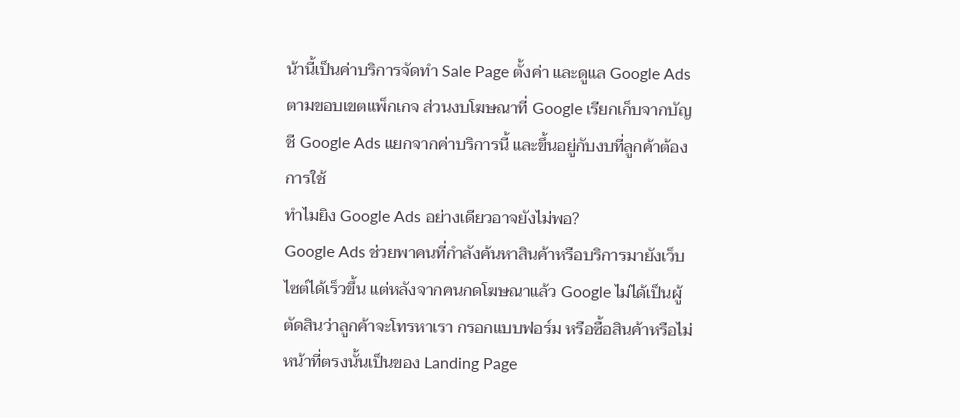น้านี้เป็นค่าบริการจัดทำ Sale Page ตั้งค่า และดูแล Google Ads ตามขอบเขตแพ็กเกจ ส่วนงบโฆษณาที่ Google เรียกเก็บจากบัญชี Google Ads แยกจากค่าบริการนี้ และขึ้นอยู่กับงบที่ลูกค้าต้องการใช้
ทำไมยิง Google Ads อย่างเดียวอาจยังไม่พอ?
Google Ads ช่วยพาคนที่กำลังค้นหาสินค้าหรือบริการมายังเว็บไซต์ได้เร็วขึ้น แต่หลังจากคนกดโฆษณาแล้ว Google ไม่ได้เป็นผู้ตัดสินว่าลูกค้าจะโทรหาเรา กรอกแบบฟอร์ม หรือซื้อสินค้าหรือไม่
หน้าที่ตรงนั้นเป็นของ Landing Page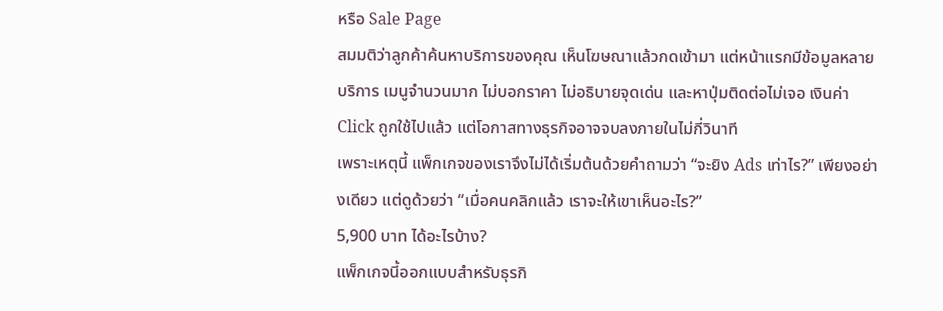หรือ Sale Page
สมมติว่าลูกค้าค้นหาบริการของคุณ เห็นโฆษณาแล้วกดเข้ามา แต่หน้าแรกมีข้อมูลหลายบริการ เมนูจำนวนมาก ไม่บอกราคา ไม่อธิบายจุดเด่น และหาปุ่มติดต่อไม่เจอ เงินค่า Click ถูกใช้ไปแล้ว แต่โอกาสทางธุรกิจอาจจบลงภายในไม่กี่วินาที
เพราะเหตุนี้ แพ็กเกจของเราจึงไม่ได้เริ่มต้นด้วยคำถามว่า “จะยิง Ads เท่าไร?” เพียงอย่างเดียว แต่ดูด้วยว่า “เมื่อคนคลิกแล้ว เราจะให้เขาเห็นอะไร?”
5,900 บาท ได้อะไรบ้าง?
แพ็กเกจนี้ออกแบบสำหรับธุรกิ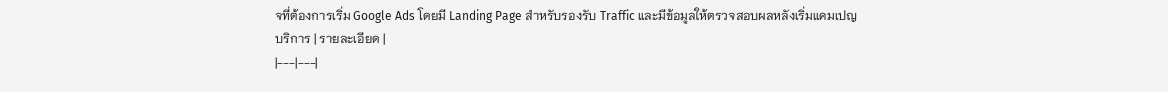จที่ต้องการเริ่ม Google Ads โดยมี Landing Page สำหรับรองรับ Traffic และมีข้อมูลให้ตรวจสอบผลหลังเริ่มแคมเปญ
บริการ | รายละเอียด |
|---|---|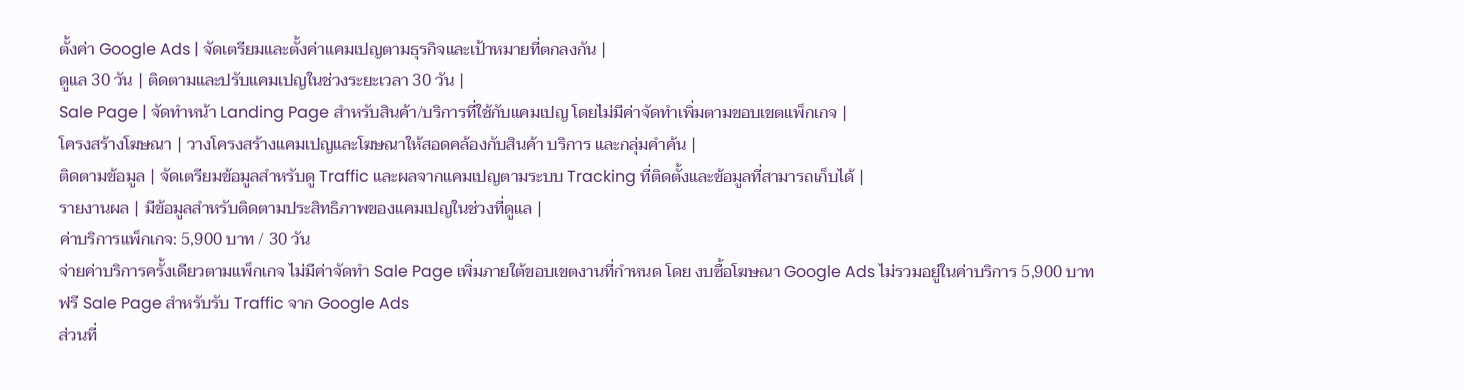ตั้งค่า Google Ads | จัดเตรียมและตั้งค่าแคมเปญตามธุรกิจและเป้าหมายที่ตกลงกัน |
ดูแล 30 วัน | ติดตามและปรับแคมเปญในช่วงระยะเวลา 30 วัน |
Sale Page | จัดทำหน้า Landing Page สำหรับสินค้า/บริการที่ใช้กับแคมเปญ โดยไม่มีค่าจัดทำเพิ่มตามขอบเขตแพ็กเกจ |
โครงสร้างโฆษณา | วางโครงสร้างแคมเปญและโฆษณาให้สอดคล้องกับสินค้า บริการ และกลุ่มคำค้น |
ติดตามข้อมูล | จัดเตรียมข้อมูลสำหรับดู Traffic และผลจากแคมเปญตามระบบ Tracking ที่ติดตั้งและข้อมูลที่สามารถเก็บได้ |
รายงานผล | มีข้อมูลสำหรับติดตามประสิทธิภาพของแคมเปญในช่วงที่ดูแล |
ค่าบริการแพ็กเกจ: 5,900 บาท / 30 วัน
จ่ายค่าบริการครั้งเดียวตามแพ็กเกจ ไม่มีค่าจัดทำ Sale Page เพิ่มภายใต้ขอบเขตงานที่กำหนด โดย งบซื้อโฆษณา Google Ads ไม่รวมอยู่ในค่าบริการ 5,900 บาท
ฟรี Sale Page สำหรับรับ Traffic จาก Google Ads
ส่วนที่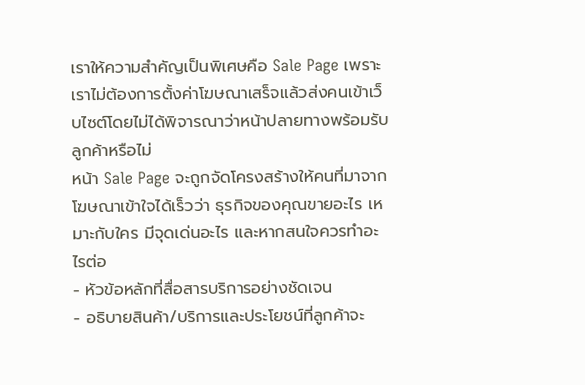เราให้ความสำคัญเป็นพิเศษคือ Sale Page เพราะเราไม่ต้องการตั้งค่าโฆษณาเสร็จแล้วส่งคนเข้าเว็บไซต์โดยไม่ได้พิจารณาว่าหน้าปลายทางพร้อมรับลูกค้าหรือไม่
หน้า Sale Page จะถูกจัดโครงสร้างให้คนที่มาจากโฆษณาเข้าใจได้เร็วว่า ธุรกิจของคุณขายอะไร เหมาะกับใคร มีจุดเด่นอะไร และหากสนใจควรทำอะไรต่อ
- หัวข้อหลักที่สื่อสารบริการอย่างชัดเจน
- อธิบายสินค้า/บริการและประโยชน์ที่ลูกค้าจะ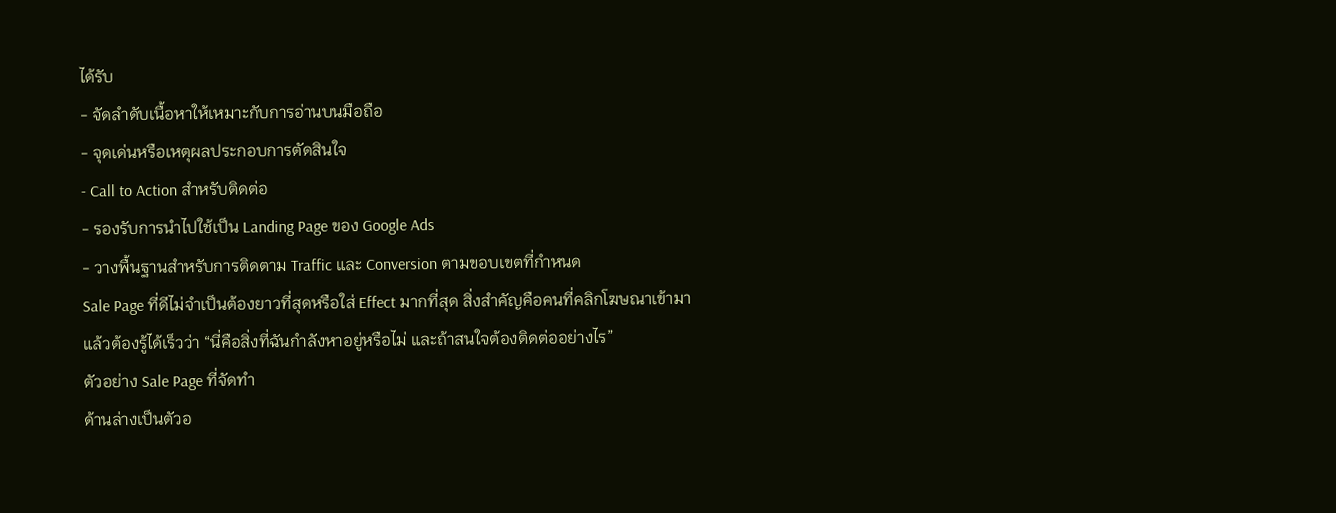ได้รับ
- จัดลำดับเนื้อหาให้เหมาะกับการอ่านบนมือถือ
- จุดเด่นหรือเหตุผลประกอบการตัดสินใจ
- Call to Action สำหรับติดต่อ
- รองรับการนำไปใช้เป็น Landing Page ของ Google Ads
- วางพื้นฐานสำหรับการติดตาม Traffic และ Conversion ตามขอบเขตที่กำหนด
Sale Page ที่ดีไม่จำเป็นต้องยาวที่สุดหรือใส่ Effect มากที่สุด สิ่งสำคัญคือคนที่คลิกโฆษณาเข้ามาแล้วต้องรู้ได้เร็วว่า “นี่คือสิ่งที่ฉันกำลังหาอยู่หรือไม่ และถ้าสนใจต้องติดต่ออย่างไร”
ตัวอย่าง Sale Page ที่จัดทำ
ด้านล่างเป็นตัวอ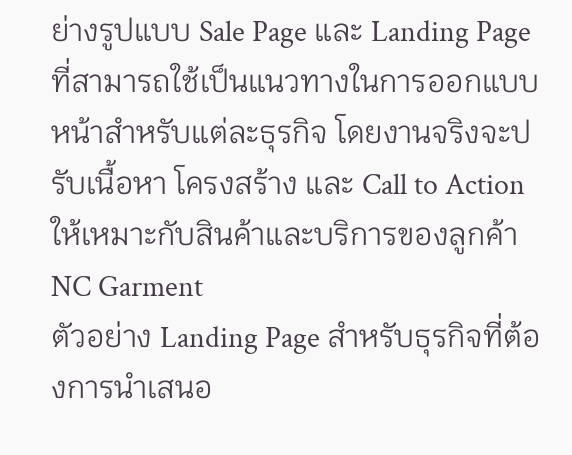ย่างรูปแบบ Sale Page และ Landing Page ที่สามารถใช้เป็นแนวทางในการออกแบบหน้าสำหรับแต่ละธุรกิจ โดยงานจริงจะปรับเนื้อหา โครงสร้าง และ Call to Action ให้เหมาะกับสินค้าและบริการของลูกค้า
NC Garment
ตัวอย่าง Landing Page สำหรับธุรกิจที่ต้องการนำเสนอ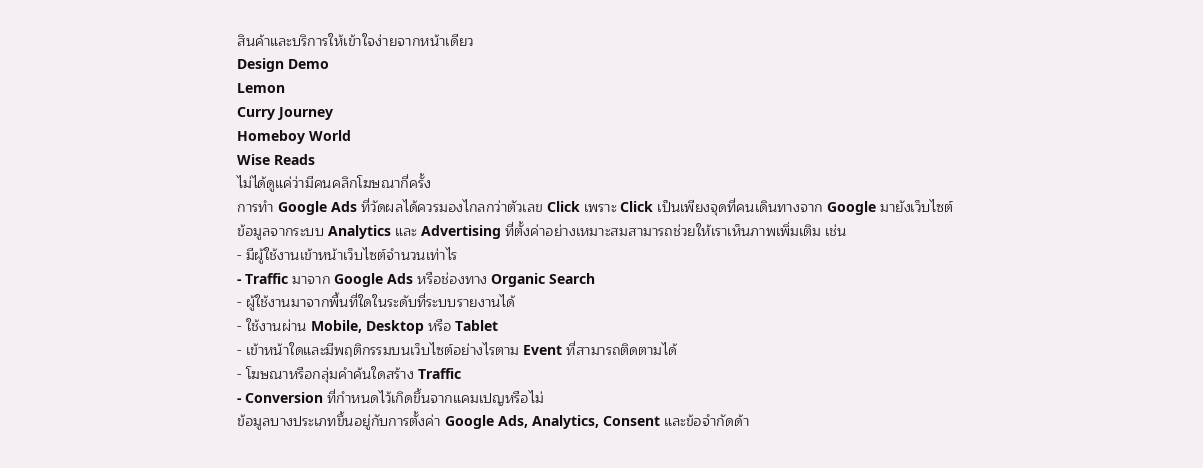สินค้าและบริการให้เข้าใจง่ายจากหน้าเดียว
Design Demo
Lemon
Curry Journey
Homeboy World
Wise Reads
ไม่ได้ดูแค่ว่ามีคนคลิกโฆษณากี่ครั้ง
การทำ Google Ads ที่วัดผลได้ควรมองไกลกว่าตัวเลข Click เพราะ Click เป็นเพียงจุดที่คนเดินทางจาก Google มายังเว็บไซต์
ข้อมูลจากระบบ Analytics และ Advertising ที่ตั้งค่าอย่างเหมาะสมสามารถช่วยให้เราเห็นภาพเพิ่มเติม เช่น
- มีผู้ใช้งานเข้าหน้าเว็บไซต์จำนวนเท่าไร
- Traffic มาจาก Google Ads หรือช่องทาง Organic Search
- ผู้ใช้งานมาจากพื้นที่ใดในระดับที่ระบบรายงานได้
- ใช้งานผ่าน Mobile, Desktop หรือ Tablet
- เข้าหน้าใดและมีพฤติกรรมบนเว็บไซต์อย่างไรตาม Event ที่สามารถติดตามได้
- โฆษณาหรือกลุ่มคำค้นใดสร้าง Traffic
- Conversion ที่กำหนดไว้เกิดขึ้นจากแคมเปญหรือไม่
ข้อมูลบางประเภทขึ้นอยู่กับการตั้งค่า Google Ads, Analytics, Consent และข้อจำกัดด้า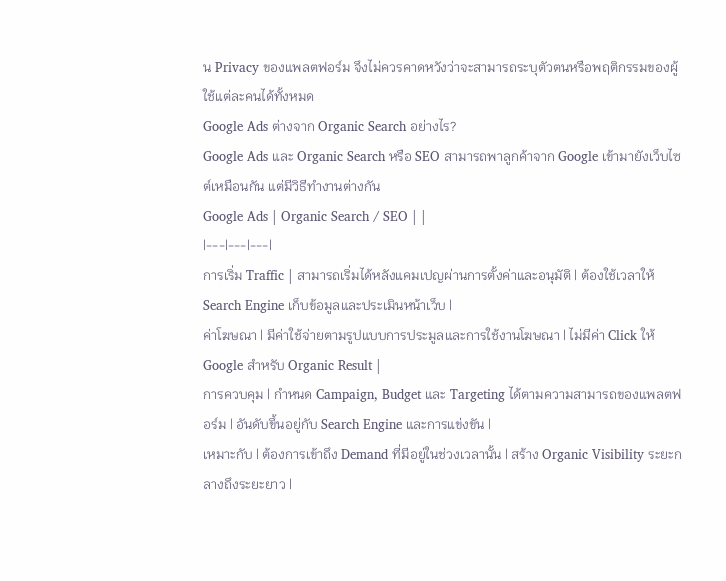น Privacy ของแพลตฟอร์ม จึงไม่ควรคาดหวังว่าจะสามารถระบุตัวตนหรือพฤติกรรมของผู้ใช้แต่ละคนได้ทั้งหมด
Google Ads ต่างจาก Organic Search อย่างไร?
Google Ads และ Organic Search หรือ SEO สามารถพาลูกค้าจาก Google เข้ามายังเว็บไซต์เหมือนกัน แต่มีวิธีทำงานต่างกัน
Google Ads | Organic Search / SEO | |
|---|---|---|
การเริ่ม Traffic | สามารถเริ่มได้หลังแคมเปญผ่านการตั้งค่าและอนุมัติ | ต้องใช้เวลาให้ Search Engine เก็บข้อมูลและประเมินหน้าเว็บ |
ค่าโฆษณา | มีค่าใช้จ่ายตามรูปแบบการประมูลและการใช้งานโฆษณา | ไม่มีค่า Click ให้ Google สำหรับ Organic Result |
การควบคุม | กำหนด Campaign, Budget และ Targeting ได้ตามความสามารถของแพลตฟอร์ม | อันดับขึ้นอยู่กับ Search Engine และการแข่งขัน |
เหมาะกับ | ต้องการเข้าถึง Demand ที่มีอยู่ในช่วงเวลานั้น | สร้าง Organic Visibility ระยะกลางถึงระยะยาว |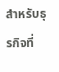สำหรับธุรกิจที่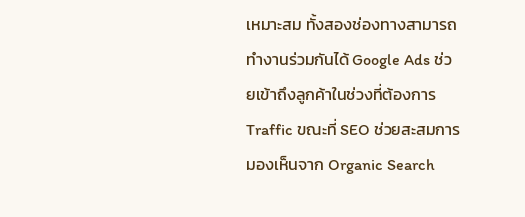เหมาะสม ทั้งสองช่องทางสามารถทำงานร่วมกันได้ Google Ads ช่วยเข้าถึงลูกค้าในช่วงที่ต้องการ Traffic ขณะที่ SEO ช่วยสะสมการมองเห็นจาก Organic Search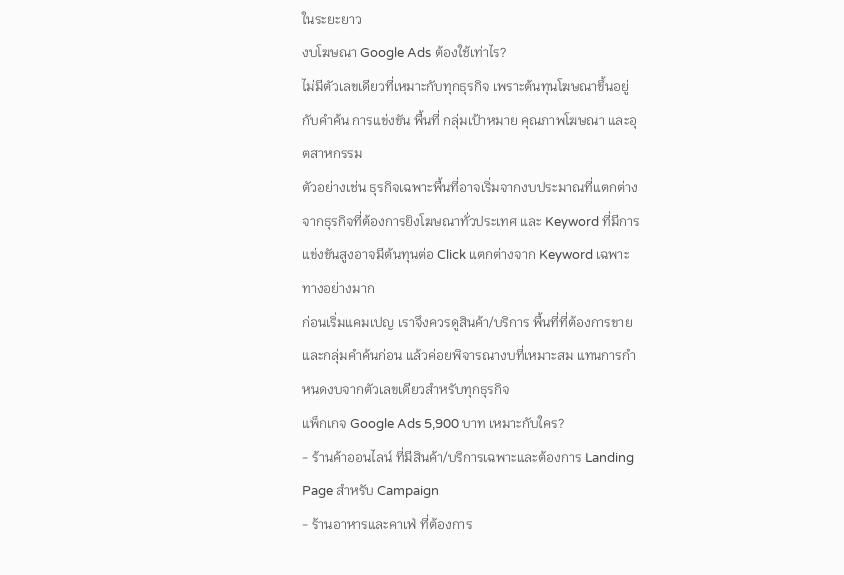ในระยะยาว
งบโฆษณา Google Ads ต้องใช้เท่าไร?
ไม่มีตัวเลขเดียวที่เหมาะกับทุกธุรกิจ เพราะต้นทุนโฆษณาขึ้นอยู่กับคำค้น การแข่งขัน พื้นที่ กลุ่มเป้าหมาย คุณภาพโฆษณา และอุตสาหกรรม
ตัวอย่างเช่น ธุรกิจเฉพาะพื้นที่อาจเริ่มจากงบประมาณที่แตกต่างจากธุรกิจที่ต้องการยิงโฆษณาทั่วประเทศ และ Keyword ที่มีการแข่งขันสูงอาจมีต้นทุนต่อ Click แตกต่างจาก Keyword เฉพาะทางอย่างมาก
ก่อนเริ่มแคมเปญ เราจึงควรดูสินค้า/บริการ พื้นที่ที่ต้องการขาย และกลุ่มคำค้นก่อน แล้วค่อยพิจารณางบที่เหมาะสม แทนการกำหนดงบจากตัวเลขเดียวสำหรับทุกธุรกิจ
แพ็กเกจ Google Ads 5,900 บาท เหมาะกับใคร?
- ร้านค้าออนไลน์ ที่มีสินค้า/บริการเฉพาะและต้องการ Landing Page สำหรับ Campaign
- ร้านอาหารและคาเฟ่ ที่ต้องการ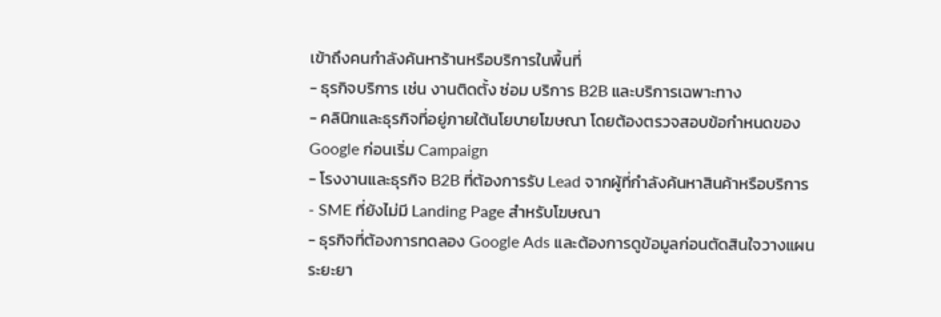เข้าถึงคนกำลังค้นหาร้านหรือบริการในพื้นที่
- ธุรกิจบริการ เช่น งานติดตั้ง ซ่อม บริการ B2B และบริการเฉพาะทาง
- คลินิกและธุรกิจที่อยู่ภายใต้นโยบายโฆษณา โดยต้องตรวจสอบข้อกำหนดของ Google ก่อนเริ่ม Campaign
- โรงงานและธุรกิจ B2B ที่ต้องการรับ Lead จากผู้ที่กำลังค้นหาสินค้าหรือบริการ
- SME ที่ยังไม่มี Landing Page สำหรับโฆษณา
- ธุรกิจที่ต้องการทดลอง Google Ads และต้องการดูข้อมูลก่อนตัดสินใจวางแผนระยะยา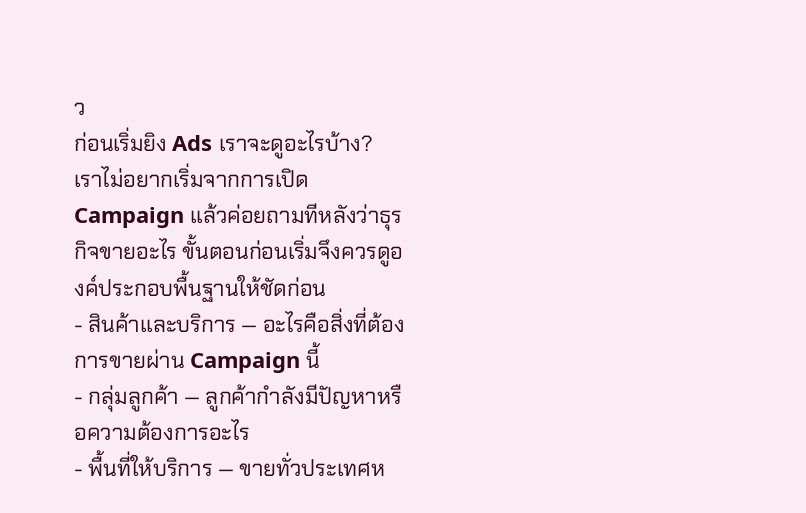ว
ก่อนเริ่มยิง Ads เราจะดูอะไรบ้าง?
เราไม่อยากเริ่มจากการเปิด Campaign แล้วค่อยถามทีหลังว่าธุรกิจขายอะไร ขั้นตอนก่อนเริ่มจึงควรดูองค์ประกอบพื้นฐานให้ชัดก่อน
- สินค้าและบริการ — อะไรคือสิ่งที่ต้องการขายผ่าน Campaign นี้
- กลุ่มลูกค้า — ลูกค้ากำลังมีปัญหาหรือความต้องการอะไร
- พื้นที่ให้บริการ — ขายทั่วประเทศห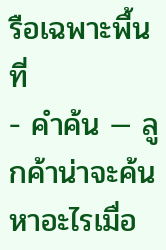รือเฉพาะพื้นที่
- คำค้น — ลูกค้าน่าจะค้นหาอะไรเมื่อ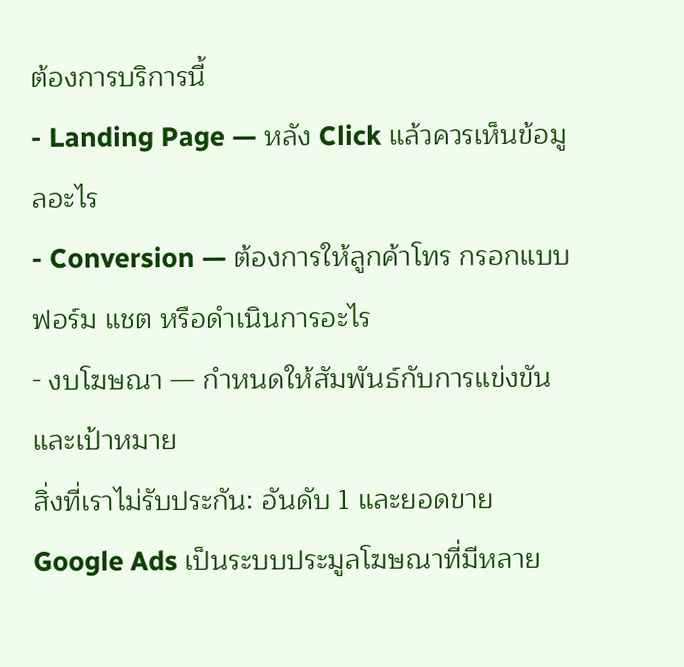ต้องการบริการนี้
- Landing Page — หลัง Click แล้วควรเห็นข้อมูลอะไร
- Conversion — ต้องการให้ลูกค้าโทร กรอกแบบฟอร์ม แชต หรือดำเนินการอะไร
- งบโฆษณา — กำหนดให้สัมพันธ์กับการแข่งขันและเป้าหมาย
สิ่งที่เราไม่รับประกัน: อันดับ 1 และยอดขาย
Google Ads เป็นระบบประมูลโฆษณาที่มีหลาย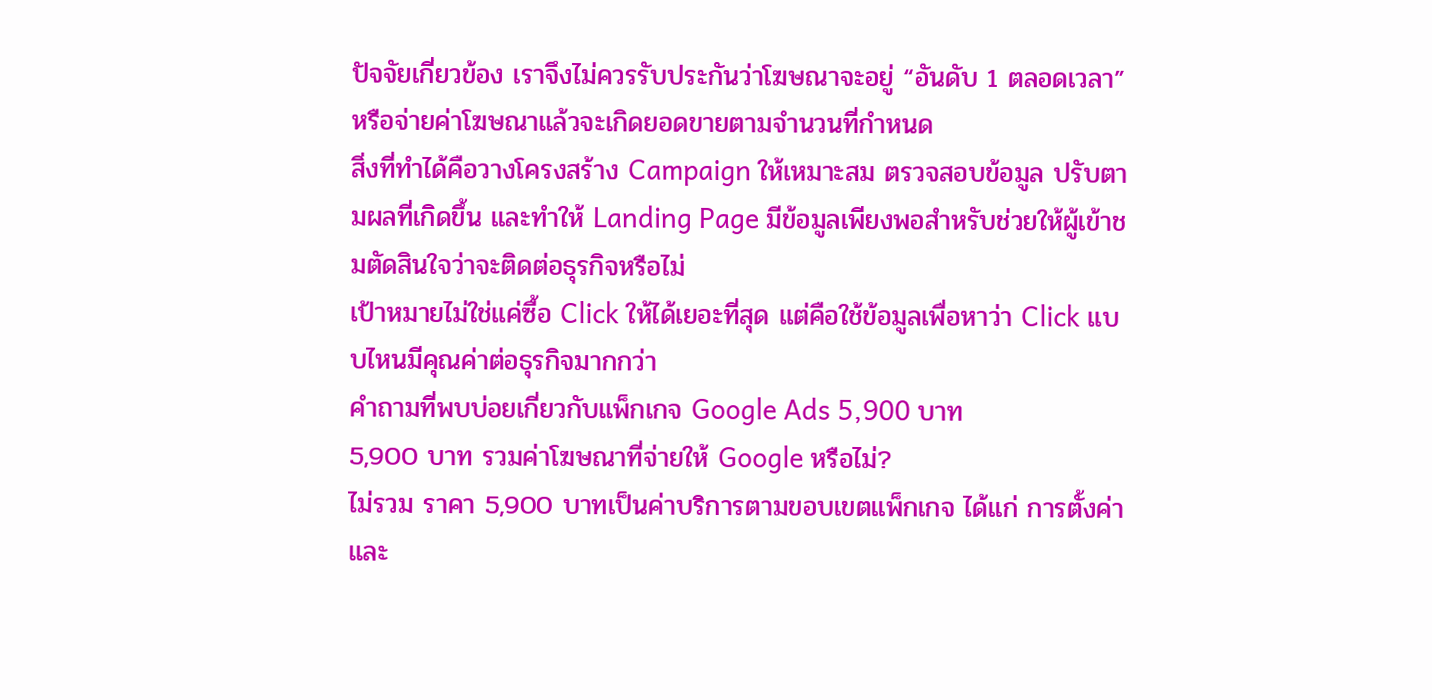ปัจจัยเกี่ยวข้อง เราจึงไม่ควรรับประกันว่าโฆษณาจะอยู่ “อันดับ 1 ตลอดเวลา” หรือจ่ายค่าโฆษณาแล้วจะเกิดยอดขายตามจำนวนที่กำหนด
สิ่งที่ทำได้คือวางโครงสร้าง Campaign ให้เหมาะสม ตรวจสอบข้อมูล ปรับตามผลที่เกิดขึ้น และทำให้ Landing Page มีข้อมูลเพียงพอสำหรับช่วยให้ผู้เข้าชมตัดสินใจว่าจะติดต่อธุรกิจหรือไม่
เป้าหมายไม่ใช่แค่ซื้อ Click ให้ได้เยอะที่สุด แต่คือใช้ข้อมูลเพื่อหาว่า Click แบบไหนมีคุณค่าต่อธุรกิจมากกว่า
คำถามที่พบบ่อยเกี่ยวกับแพ็กเกจ Google Ads 5,900 บาท
5,900 บาท รวมค่าโฆษณาที่จ่ายให้ Google หรือไม่?
ไม่รวม ราคา 5,900 บาทเป็นค่าบริการตามขอบเขตแพ็กเกจ ได้แก่ การตั้งค่าและ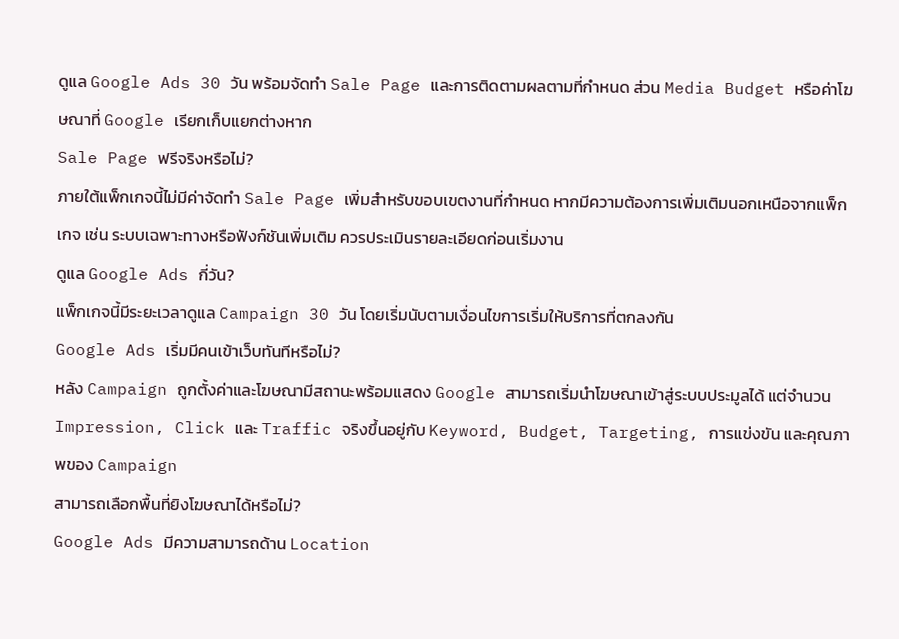ดูแล Google Ads 30 วัน พร้อมจัดทำ Sale Page และการติดตามผลตามที่กำหนด ส่วน Media Budget หรือค่าโฆษณาที่ Google เรียกเก็บแยกต่างหาก
Sale Page ฟรีจริงหรือไม่?
ภายใต้แพ็กเกจนี้ไม่มีค่าจัดทำ Sale Page เพิ่มสำหรับขอบเขตงานที่กำหนด หากมีความต้องการเพิ่มเติมนอกเหนือจากแพ็กเกจ เช่น ระบบเฉพาะทางหรือฟังก์ชันเพิ่มเติม ควรประเมินรายละเอียดก่อนเริ่มงาน
ดูแล Google Ads กี่วัน?
แพ็กเกจนี้มีระยะเวลาดูแล Campaign 30 วัน โดยเริ่มนับตามเงื่อนไขการเริ่มให้บริการที่ตกลงกัน
Google Ads เริ่มมีคนเข้าเว็บทันทีหรือไม่?
หลัง Campaign ถูกตั้งค่าและโฆษณามีสถานะพร้อมแสดง Google สามารถเริ่มนำโฆษณาเข้าสู่ระบบประมูลได้ แต่จำนวน Impression, Click และ Traffic จริงขึ้นอยู่กับ Keyword, Budget, Targeting, การแข่งขัน และคุณภาพของ Campaign
สามารถเลือกพื้นที่ยิงโฆษณาได้หรือไม่?
Google Ads มีความสามารถด้าน Location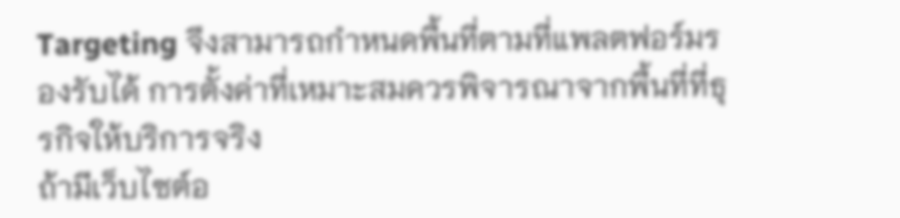Targeting จึงสามารถกำหนดพื้นที่ตามที่แพลตฟอร์มรองรับได้ การตั้งค่าที่เหมาะสมควรพิจารณาจากพื้นที่ที่ธุรกิจให้บริการจริง
ถ้ามีเว็บไซต์อ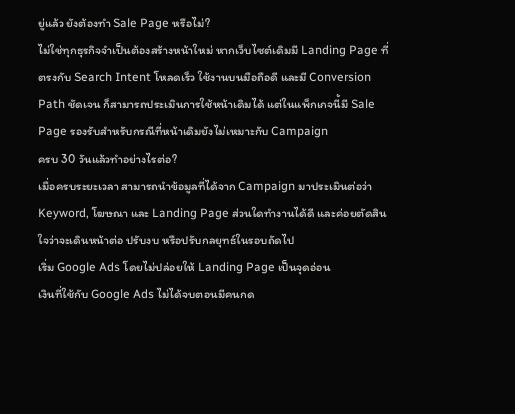ยู่แล้ว ยังต้องทำ Sale Page หรือไม่?
ไม่ใช่ทุกธุรกิจจำเป็นต้องสร้างหน้าใหม่ หากเว็บไซต์เดิมมี Landing Page ที่ตรงกับ Search Intent โหลดเร็ว ใช้งานบนมือถือดี และมี Conversion Path ชัดเจน ก็สามารถประเมินการใช้หน้าเดิมได้ แต่ในแพ็กเกจนี้มี Sale Page รองรับสำหรับกรณีที่หน้าเดิมยังไม่เหมาะกับ Campaign
ครบ 30 วันแล้วทำอย่างไรต่อ?
เมื่อครบระยะเวลา สามารถนำข้อมูลที่ได้จาก Campaign มาประเมินต่อว่า Keyword, โฆษณา และ Landing Page ส่วนใดทำงานได้ดี และค่อยตัดสินใจว่าจะเดินหน้าต่อ ปรับงบ หรือปรับกลยุทธ์ในรอบถัดไป
เริ่ม Google Ads โดยไม่ปล่อยให้ Landing Page เป็นจุดอ่อน
เงินที่ใช้กับ Google Ads ไม่ได้จบตอนมีคนกด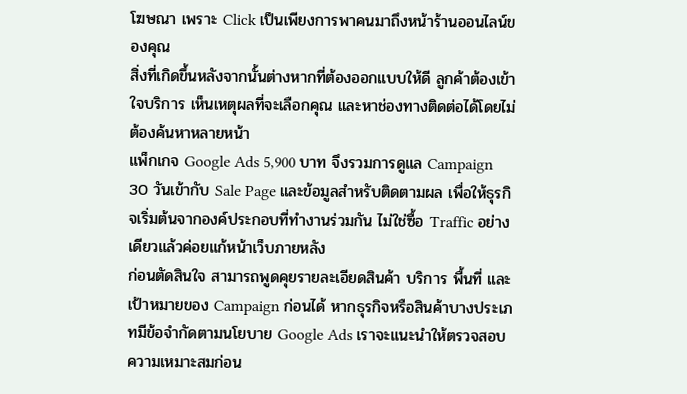โฆษณา เพราะ Click เป็นเพียงการพาคนมาถึงหน้าร้านออนไลน์ของคุณ
สิ่งที่เกิดขึ้นหลังจากนั้นต่างหากที่ต้องออกแบบให้ดี ลูกค้าต้องเข้าใจบริการ เห็นเหตุผลที่จะเลือกคุณ และหาช่องทางติดต่อได้โดยไม่ต้องค้นหาหลายหน้า
แพ็กเกจ Google Ads 5,900 บาท จึงรวมการดูแล Campaign 30 วันเข้ากับ Sale Page และข้อมูลสำหรับติดตามผล เพื่อให้ธุรกิจเริ่มต้นจากองค์ประกอบที่ทำงานร่วมกัน ไม่ใช่ซื้อ Traffic อย่างเดียวแล้วค่อยแก้หน้าเว็บภายหลัง
ก่อนตัดสินใจ สามารถพูดคุยรายละเอียดสินค้า บริการ พื้นที่ และเป้าหมายของ Campaign ก่อนได้ หากธุรกิจหรือสินค้าบางประเภทมีข้อจำกัดตามนโยบาย Google Ads เราจะแนะนำให้ตรวจสอบความเหมาะสมก่อน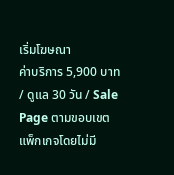เริ่มโฆษณา
ค่าบริการ 5,900 บาท / ดูแล 30 วัน / Sale Page ตามขอบเขตแพ็กเกจโดยไม่มี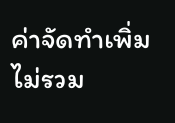ค่าจัดทำเพิ่ม
ไม่รวม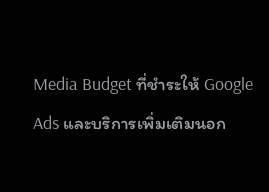Media Budget ที่ชำระให้ Google Ads และบริการเพิ่มเติมนอก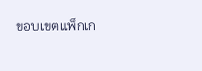ขอบเขตแพ็กเก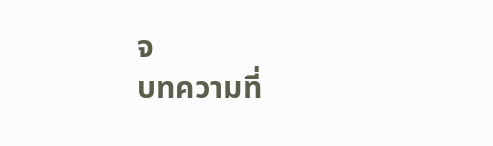จ
บทความที่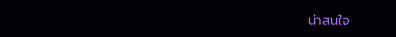น่าสนใจ